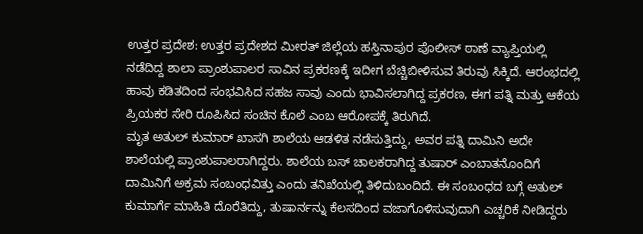ಉತ್ತರ ಪ್ರದೇಶ: ಉತ್ತರ ಪ್ರದೇಶದ ಮೀರತ್ ಜಿಲ್ಲೆಯ ಹಸ್ತಿನಾಪುರ ಪೊಲೀಸ್ ಠಾಣೆ ವ್ಯಾಪ್ತಿಯಲ್ಲಿ ನಡೆದಿದ್ದ ಶಾಲಾ ಪ್ರಾಂಶುಪಾಲರ ಸಾವಿನ ಪ್ರಕರಣಕ್ಕೆ ಇದೀಗ ಬೆಚ್ಚಿಬೀಳಿಸುವ ತಿರುವು ಸಿಕ್ಕಿದೆ. ಆರಂಭದಲ್ಲಿ ಹಾವು ಕಡಿತದಿಂದ ಸಂಭವಿಸಿದ ಸಹಜ ಸಾವು ಎಂದು ಭಾವಿಸಲಾಗಿದ್ದ ಪ್ರಕರಣ, ಈಗ ಪತ್ನಿ ಮತ್ತು ಆಕೆಯ ಪ್ರಿಯಕರ ಸೇರಿ ರೂಪಿಸಿದ ಸಂಚಿನ ಕೊಲೆ ಎಂಬ ಆರೋಪಕ್ಕೆ ತಿರುಗಿದೆ.
ಮೃತ ಅತುಲ್ ಕುಮಾರ್ ಖಾಸಗಿ ಶಾಲೆಯ ಆಡಳಿತ ನಡೆಸುತ್ತಿದ್ದು, ಅವರ ಪತ್ನಿ ದಾಮಿನಿ ಅದೇ ಶಾಲೆಯಲ್ಲಿ ಪ್ರಾಂಶುಪಾಲರಾಗಿದ್ದರು. ಶಾಲೆಯ ಬಸ್ ಚಾಲಕರಾಗಿದ್ದ ತುಷಾರ್ ಎಂಬಾತನೊಂದಿಗೆ ದಾಮಿನಿಗೆ ಅಕ್ರಮ ಸಂಬಂಧವಿತ್ತು ಎಂದು ತನಿಖೆಯಲ್ಲಿ ತಿಳಿದುಬಂದಿದೆ. ಈ ಸಂಬಂಧದ ಬಗ್ಗೆ ಅತುಲ್ ಕುಮಾರ್ಗೆ ಮಾಹಿತಿ ದೊರೆತಿದ್ದು, ತುಷಾರ್ನನ್ನು ಕೆಲಸದಿಂದ ವಜಾಗೊಳಿಸುವುದಾಗಿ ಎಚ್ಚರಿಕೆ ನೀಡಿದ್ದರು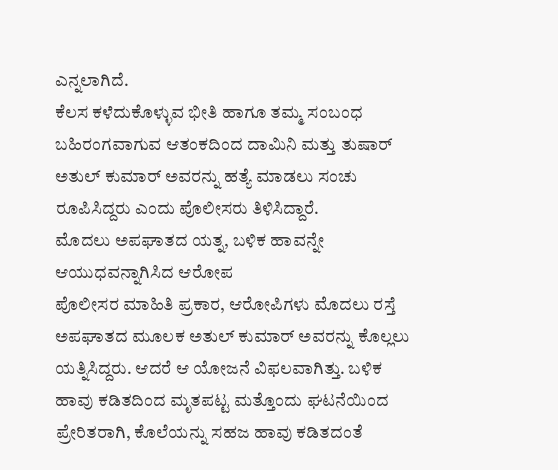ಎನ್ನಲಾಗಿದೆ.
ಕೆಲಸ ಕಳೆದುಕೊಳ್ಳುವ ಭೀತಿ ಹಾಗೂ ತಮ್ಮ ಸಂಬಂಧ ಬಹಿರಂಗವಾಗುವ ಆತಂಕದಿಂದ ದಾಮಿನಿ ಮತ್ತು ತುಷಾರ್ ಅತುಲ್ ಕುಮಾರ್ ಅವರನ್ನು ಹತ್ಯೆ ಮಾಡಲು ಸಂಚು ರೂಪಿಸಿದ್ದರು ಎಂದು ಪೊಲೀಸರು ತಿಳಿಸಿದ್ದಾರೆ.
ಮೊದಲು ಅಪಘಾತದ ಯತ್ನ, ಬಳಿಕ ಹಾವನ್ನೇ ಆಯುಧವನ್ನಾಗಿಸಿದ ಆರೋಪ
ಪೊಲೀಸರ ಮಾಹಿತಿ ಪ್ರಕಾರ, ಆರೋಪಿಗಳು ಮೊದಲು ರಸ್ತೆ ಅಪಘಾತದ ಮೂಲಕ ಅತುಲ್ ಕುಮಾರ್ ಅವರನ್ನು ಕೊಲ್ಲಲು ಯತ್ನಿಸಿದ್ದರು. ಆದರೆ ಆ ಯೋಜನೆ ವಿಫಲವಾಗಿತ್ತು. ಬಳಿಕ ಹಾವು ಕಡಿತದಿಂದ ಮೃತಪಟ್ಟ ಮತ್ತೊಂದು ಘಟನೆಯಿಂದ ಪ್ರೇರಿತರಾಗಿ, ಕೊಲೆಯನ್ನು ಸಹಜ ಹಾವು ಕಡಿತದಂತೆ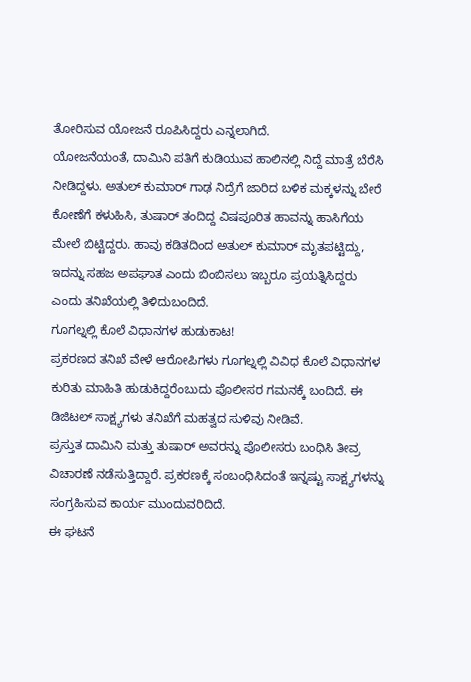ತೋರಿಸುವ ಯೋಜನೆ ರೂಪಿಸಿದ್ದರು ಎನ್ನಲಾಗಿದೆ.
ಯೋಜನೆಯಂತೆ, ದಾಮಿನಿ ಪತಿಗೆ ಕುಡಿಯುವ ಹಾಲಿನಲ್ಲಿ ನಿದ್ದೆ ಮಾತ್ರೆ ಬೆರೆಸಿ ನೀಡಿದ್ದಳು. ಅತುಲ್ ಕುಮಾರ್ ಗಾಢ ನಿದ್ರೆಗೆ ಜಾರಿದ ಬಳಿಕ ಮಕ್ಕಳನ್ನು ಬೇರೆ ಕೋಣೆಗೆ ಕಳುಹಿಸಿ, ತುಷಾರ್ ತಂದಿದ್ದ ವಿಷಪೂರಿತ ಹಾವನ್ನು ಹಾಸಿಗೆಯ ಮೇಲೆ ಬಿಟ್ಟಿದ್ದರು. ಹಾವು ಕಡಿತದಿಂದ ಅತುಲ್ ಕುಮಾರ್ ಮೃತಪಟ್ಟಿದ್ದು, ಇದನ್ನು ಸಹಜ ಅಪಘಾತ ಎಂದು ಬಿಂಬಿಸಲು ಇಬ್ಬರೂ ಪ್ರಯತ್ನಿಸಿದ್ದರು ಎಂದು ತನಿಖೆಯಲ್ಲಿ ತಿಳಿದುಬಂದಿದೆ.
ಗೂಗಲ್ನಲ್ಲಿ ಕೊಲೆ ವಿಧಾನಗಳ ಹುಡುಕಾಟ!
ಪ್ರಕರಣದ ತನಿಖೆ ವೇಳೆ ಆರೋಪಿಗಳು ಗೂಗಲ್ನಲ್ಲಿ ವಿವಿಧ ಕೊಲೆ ವಿಧಾನಗಳ ಕುರಿತು ಮಾಹಿತಿ ಹುಡುಕಿದ್ದರೆಂಬುದು ಪೊಲೀಸರ ಗಮನಕ್ಕೆ ಬಂದಿದೆ. ಈ ಡಿಜಿಟಲ್ ಸಾಕ್ಷ್ಯಗಳು ತನಿಖೆಗೆ ಮಹತ್ವದ ಸುಳಿವು ನೀಡಿವೆ.
ಪ್ರಸ್ತುತ ದಾಮಿನಿ ಮತ್ತು ತುಷಾರ್ ಅವರನ್ನು ಪೊಲೀಸರು ಬಂಧಿಸಿ ತೀವ್ರ ವಿಚಾರಣೆ ನಡೆಸುತ್ತಿದ್ದಾರೆ. ಪ್ರಕರಣಕ್ಕೆ ಸಂಬಂಧಿಸಿದಂತೆ ಇನ್ನಷ್ಟು ಸಾಕ್ಷ್ಯಗಳನ್ನು ಸಂಗ್ರಹಿಸುವ ಕಾರ್ಯ ಮುಂದುವರಿದಿದೆ.
ಈ ಘಟನೆ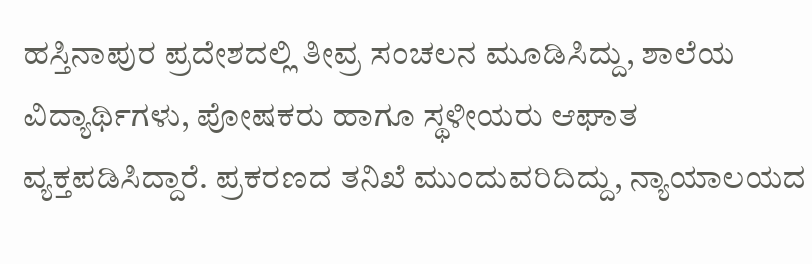ಹಸ್ತಿನಾಪುರ ಪ್ರದೇಶದಲ್ಲಿ ತೀವ್ರ ಸಂಚಲನ ಮೂಡಿಸಿದ್ದು, ಶಾಲೆಯ ವಿದ್ಯಾರ್ಥಿಗಳು, ಪೋಷಕರು ಹಾಗೂ ಸ್ಥಳೀಯರು ಆಘಾತ ವ್ಯಕ್ತಪಡಿಸಿದ್ದಾರೆ. ಪ್ರಕರಣದ ತನಿಖೆ ಮುಂದುವರಿದಿದ್ದು, ನ್ಯಾಯಾಲಯದ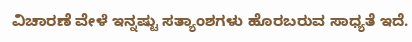ವಿಚಾರಣೆ ವೇಳೆ ಇನ್ನಷ್ಟು ಸತ್ಯಾಂಶಗಳು ಹೊರಬರುವ ಸಾಧ್ಯತೆ ಇದೆ.